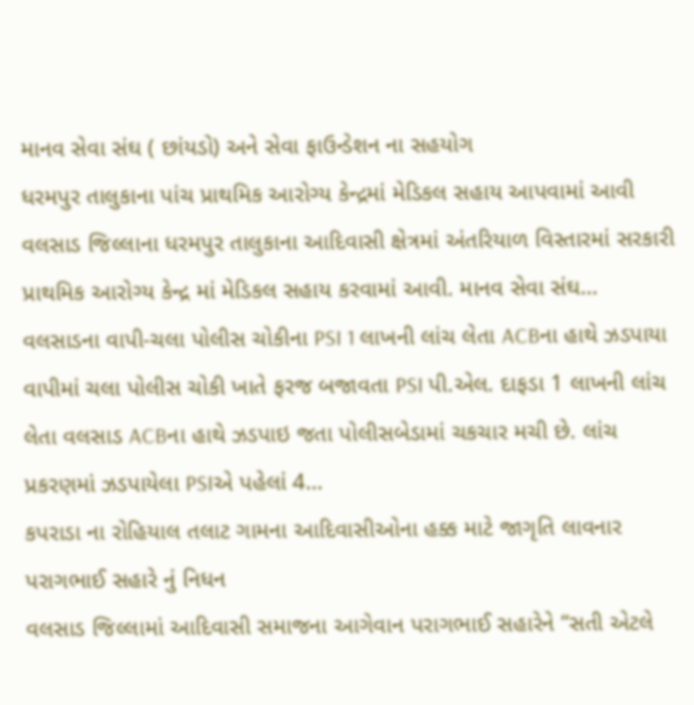માનવ સેવા સંઘ ( છાંયડો) અને સેવા ફાઉન્ડેશન ના સહયોગ
ધરમપુર તાલુકાના પાંચ પ્રાથમિક આરોગ્ય કેન્દ્રમાં મેડિકલ સહાય આપવામાં આવી વલસાડ જિલ્લાના ધરમપુર તાલુકાના આદિવાસી ક્ષેત્રમાં અંતરિયાળ વિસ્તારમાં સરકારી પ્રાથમિક આરોગ્ય કેન્દ્ર માં મેડિકલ સહાય કરવામાં આવી. માનવ સેવા સંઘ…
વલસાડના વાપી-ચલા પોલીસ ચોકીના PSI 1 લાખની લાંચ લેતા ACBના હાથે ઝડપાયા
વાપીમાં ચલા પોલીસ ચોકી ખાતે ફરજ બજાવતા PSI પી.એલ. દાફડા 1 લાખની લાંચ લેતા વલસાડ ACBના હાથે ઝડપાઇ જતા પોલીસબેડામાં ચકચાર મચી છે. લાંચ પ્રકરણમાં ઝડપાયેલા PSIએ પહેલાં 4…
કપરાડા ના રોહિયાલ તલાટ ગામના આદિવાસીઓના હક્ક માટે જાગૃતિ લાવનાર પરાગભાઈ સહારે નું નિધન
વલસાડ જિલ્લામાં આદિવાસી સમાજના આગેવાન પરાગભાઈ સહારેને “સતી એટલે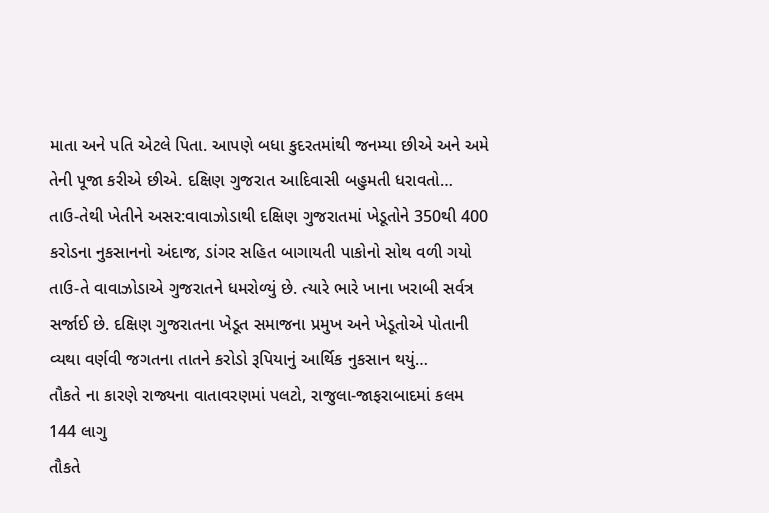માતા અને પતિ એટલે પિતા. આપણે બધા કુદરતમાંથી જનમ્યા છીએ અને અમે તેની પૂજા કરીએ છીએ. દક્ષિણ ગુજરાત આદિવાસી બહુમતી ધરાવતો…
તાઉ-તેથી ખેતીને અસર:વાવાઝોડાથી દક્ષિણ ગુજરાતમાં ખેડૂતોને 350થી 400 કરોડના નુકસાનનો અંદાજ, ડાંગર સહિત બાગાયતી પાકોનો સોથ વળી ગયો
તાઉ-તે વાવાઝોડાએ ગુજરાતને ધમરોળ્યું છે. ત્યારે ભારે ખાના ખરાબી સર્વત્ર સર્જાઈ છે. દક્ષિણ ગુજરાતના ખેડૂત સમાજના પ્રમુખ અને ખેડૂતોએ પોતાની વ્યથા વર્ણવી જગતના તાતને કરોડો રૂપિયાનું આર્થિક નુકસાન થયું…
તૌકતે ના કારણે રાજ્યના વાતાવરણમાં પલટો, રાજુલા-જાફરાબાદમાં કલમ 144 લાગુ
તૌકતે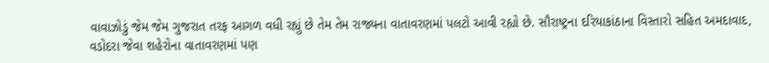વાવાઝોડું જેમ જેમ ગુજરાત તરફ આગળ વધી રહ્યું છે તેમ તેમ રાજ્યના વાતાવરણમાં પલટો આવી રહ્યો છે. સૌરાષ્ટ્રના દરિયાકાંઠાના વિસ્તારો સહિત અમદાવાદ, વડોદરા જેવા શહેરોના વાતાવરણમાં પણ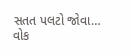સતત પલટો જોવા…
વોક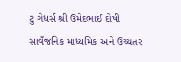ટુ ગેધર્સ શ્રી ઉમેદભાઈ દોષી સાવઁજનિક માધ્યમિક અને ઉચ્ચતર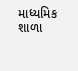માધ્યમિક શાળા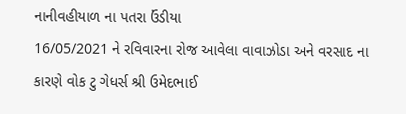નાનીવહીયાળ ના પતરા ઉંડીયા
16/05/2021 ને રવિવારના રોજ આવેલા વાવાઝોડા અને વરસાદ ના કારણે વોક ટુ ગેધર્સ શ્રી ઉમેદભાઈ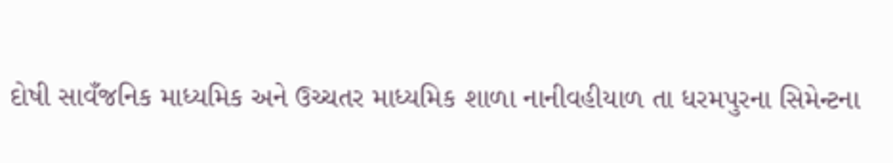દોષી સાવઁજનિક માધ્યમિક અને ઉચ્ચતર માધ્યમિક શાળા નાનીવહીયાળ તા ધરમપુરના સિમેન્ટના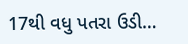17થી વધુ પતરા ઉડી…